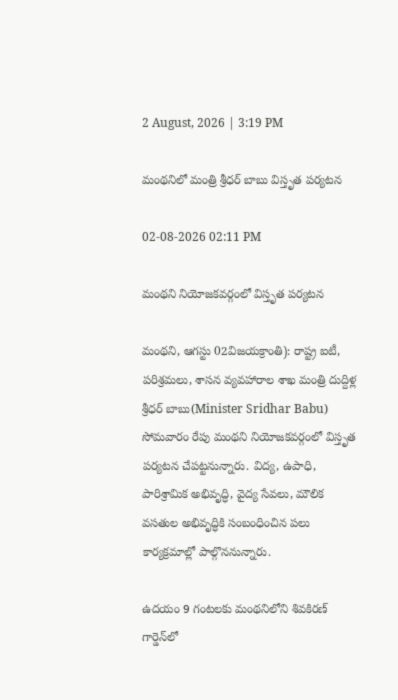2 August, 2026 | 3:19 PM

మంథనిలో మంత్రి శ్రీధర్ బాబు విస్తృత పర్యటన

02-08-2026 02:11 PM

మంథని నియోజకవర్గంలో విస్తృత పర్యటన

మంథని, ఆగస్టు 02విజయక్రాంతి): రాష్ట్ర ఐటీ, పరిశ్రమలు, శాసన వ్యవహారాల శాఖ మంత్రి దుద్దిళ్ల శ్రీధర్ బాబు(Minister Sridhar Babu) సోమవారం రేపు మంథని నియోజకవర్గంలో విస్తృత పర్యటన చేపట్టనున్నారు. విద్య, ఉపాధి, పారిశ్రామిక అభివృద్ధి, వైద్య సేవలు, మౌలిక వసతుల అభివృద్ధికి సంబంధించిన పలు కార్యక్రమాల్లో పాల్గొననున్నారు.

ఉదయం 9 గంటలకు మంథనిలోని శివకిరణ్ గార్డెన్‌లో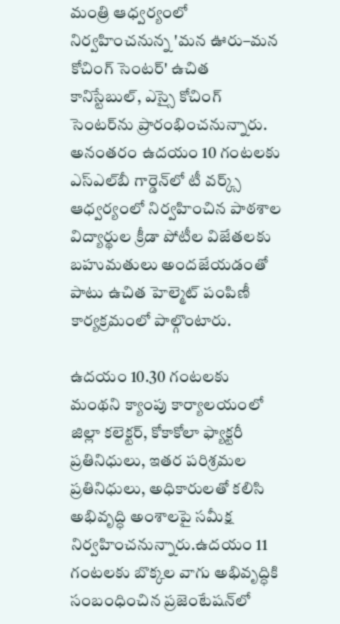మంత్రి ఆధ్వర్యంలో నిర్వహించనున్న 'మన ఊరు–మన కోచింగ్ సెంటర్' ఉచిత కానిస్టేబుల్, ఎస్సై కోచింగ్ సెంటర్‌ను ప్రారంభించనున్నారు. అనంతరం ఉదయం 10 గంటలకు ఎస్‌ఎల్‌బీ గార్డెన్‌లో టీ వర్క్స్ ఆధ్వర్యంలో నిర్వహించిన పాఠశాల విద్యార్థుల క్రీడా పోటీల విజేతలకు బహుమతులు అందజేయడంతో పాటు ఉచిత హెల్మెట్ పంపిణీ కార్యక్రమంలో పాల్గొంటారు.

ఉదయం 10.30 గంటలకు మంథని క్యాంపు కార్యాలయంలో జిల్లా కలెక్టర్, కోకాకోలా ఫ్యాక్టరీ ప్రతినిధులు, ఇతర పరిశ్రమల ప్రతినిధులు, అధికారులతో కలిసి అభివృద్ధి అంశాలపై సమీక్ష నిర్వహించనున్నారు.ఉదయం 11 గంటలకు బొక్కల వాగు అభివృద్ధికి సంబంధించిన ప్రజెంటేషన్‌లో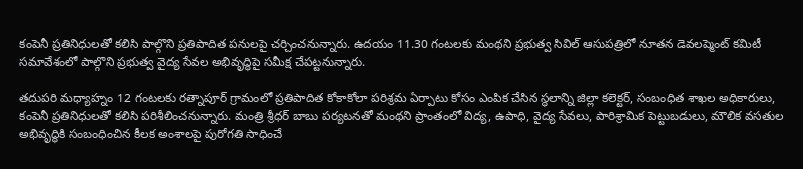కంపెనీ ప్రతినిధులతో కలిసి పాల్గొని ప్రతిపాదిత పనులపై చర్చించనున్నారు. ఉదయం 11.30 గంటలకు మంథని ప్రభుత్వ సివిల్ ఆసుపత్రిలో నూతన డెవలప్మెంట్ కమిటీ సమావేశంలో పాల్గొని ప్రభుత్వ వైద్య సేవల అభివృద్ధిపై సమీక్ష చేపట్టనున్నారు.

తదుపరి మధ్యాహ్నం 12 గంటలకు రత్నాపూర్ గ్రామంలో ప్రతిపాదిత కోకాకోలా పరిశ్రమ ఏర్పాటు కోసం ఎంపిక చేసిన స్థలాన్ని జిల్లా కలెక్టర్, సంబంధిత శాఖల అధికారులు, కంపెనీ ప్రతినిధులతో కలిసి పరిశీలించనున్నారు. మంత్రి శ్రీధర్ బాబు పర్యటనతో మంథని ప్రాంతంలో విద్య, ఉపాధి, వైద్య సేవలు, పారిశ్రామిక పెట్టుబడులు, మౌలిక వసతుల అభివృద్ధికి సంబంధించిన కీలక అంశాలపై పురోగతి సాధించే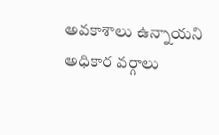అవకాశాలు ఉన్నాయని అధికార వర్గాలు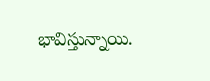భావిస్తున్నాయి.